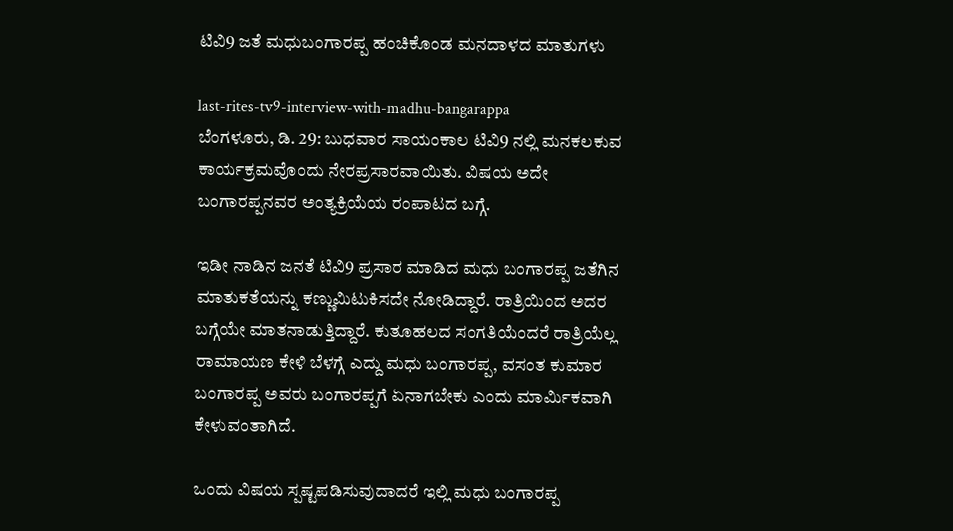ಟಿವಿ9 ಜತೆ ಮಧುಬಂಗಾರಪ್ಪ ಹಂಚಿಕೊಂಡ ಮನದಾಳದ ಮಾತುಗಳು

last-rites-tv9-interview-with-madhu-bangarappa
ಬೆಂಗಳೂರು, ಡಿ. 29: ಬುಧವಾರ ಸಾಯಂಕಾಲ ಟಿವಿ9 ನಲ್ಲಿ ಮನಕಲಕುವ ಕಾರ್ಯಕ್ರಮವೊಂದು ನೇರಪ್ರಸಾರವಾಯಿತು. ವಿಷಯ ಅದೇ ಬಂಗಾರಪ್ಪನವರ ಅಂತ್ಯಕ್ರಿಯೆಯ ರಂಪಾಟದ ಬಗ್ಗೆ.

ಇಡೀ ನಾಡಿನ ಜನತೆ ಟಿವಿ9 ಪ್ರಸಾರ ಮಾಡಿದ ಮಧು ಬಂಗಾರಪ್ಪ ಜತೆಗಿನ ಮಾತುಕತೆಯನ್ನು ಕಣ್ಣುಮಿಟುಕಿಸದೇ ನೋಡಿದ್ದಾರೆ. ರಾತ್ರಿಯಿಂದ ಅದರ ಬಗ್ಗೆಯೇ ಮಾತನಾಡುತ್ತಿದ್ದಾರೆ. ಕುತೂಹಲದ ಸಂಗತಿಯೆಂದರೆ ರಾತ್ರಿಯೆಲ್ಲ ರಾಮಾಯಣ ಕೇಳಿ ಬೆಳಗ್ಗೆ ಎದ್ದು ಮಧು ಬಂಗಾರಪ್ಪ, ವಸಂತ ಕುಮಾರ ಬಂಗಾರಪ್ಪ ಅವರು ಬಂಗಾರಪ್ಪಗೆ ಏನಾಗಬೇಕು ಎಂದು ಮಾರ್ಮಿಕವಾಗಿ ಕೇಳುವಂತಾಗಿದೆ.

ಒಂದು ವಿಷಯ ಸ್ಪಷ್ಟಪಡಿಸುವುದಾದರೆ ಇಲ್ಲಿ ಮಧು ಬಂಗಾರಪ್ಪ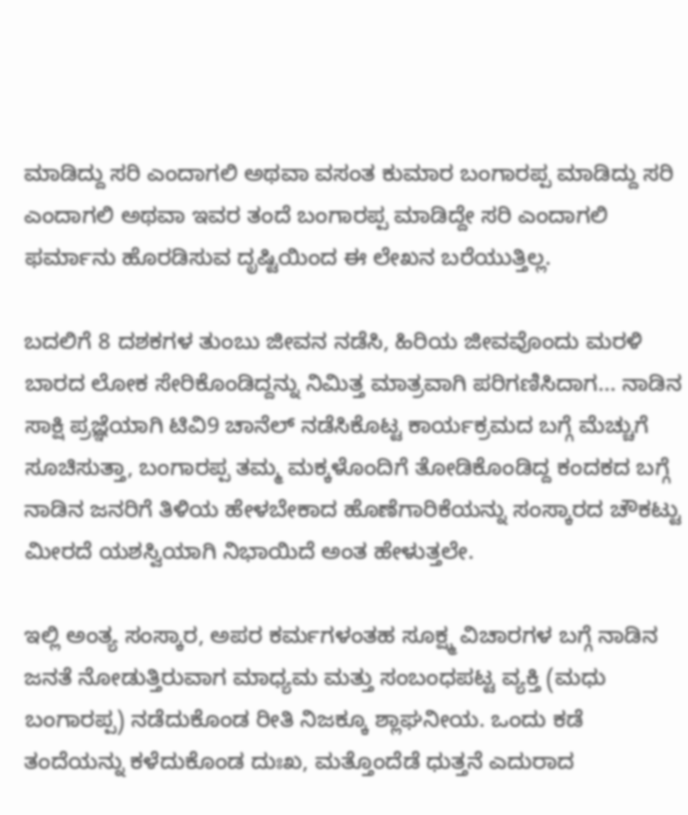ಮಾಡಿದ್ದು ಸರಿ ಎಂದಾಗಲಿ ಅಥವಾ ವಸಂತ ಕುಮಾರ ಬಂಗಾರಪ್ಪ ಮಾಡಿದ್ದು ಸರಿ ಎಂದಾಗಲಿ ಅಥವಾ ಇವರ ತಂದೆ ಬಂಗಾರಪ್ಪ ಮಾಡಿದ್ದೇ ಸರಿ ಎಂದಾಗಲಿ ಫರ್ಮಾನು ಹೊರಡಿಸುವ ದೃಷ್ಟಿಯಿಂದ ಈ ಲೇಖನ ಬರೆಯುತ್ತಿಲ್ಲ.

ಬದಲಿಗೆ 8 ದಶಕಗಳ ತುಂಬು ಜೀವನ ನಡೆಸಿ, ಹಿರಿಯ ಜೀವವೊಂದು ಮರಳಿ ಬಾರದ ಲೋಕ ಸೇರಿಕೊಂಡಿದ್ದನ್ನು ನಿಮಿತ್ತ ಮಾತ್ರವಾಗಿ ಪರಿಗಣಿಸಿದಾಗ... ನಾಡಿನ ಸಾಕ್ಷಿ ಪ್ರಜ್ಞೆಯಾಗಿ ಟಿವಿ9 ಚಾನೆಲ್ ನಡೆಸಿಕೊಟ್ಟ ಕಾರ್ಯಕ್ರಮದ ಬಗ್ಗೆ ಮೆಚ್ಚುಗೆ ಸೂಚಿಸುತ್ತಾ, ಬಂಗಾರಪ್ಪ ತಮ್ಮ ಮಕ್ಕಳೊಂದಿಗೆ ತೋಡಿಕೊಂಡಿದ್ದ ಕಂದಕದ ಬಗ್ಗೆ ನಾಡಿನ ಜನರಿಗೆ ತಿಳಿಯ ಹೇಳಬೇಕಾದ ಹೊಣೆಗಾರಿಕೆಯನ್ನು ಸಂಸ್ಕಾರದ ಚೌಕಟ್ಟು ಮೀರದೆ ಯಶಸ್ವಿಯಾಗಿ ನಿಭಾಯಿದೆ ಅಂತ ಹೇಳುತ್ತಲೇ.

ಇಲ್ಲಿ ಅಂತ್ಯ ಸಂಸ್ಕಾರ, ಅಪರ ಕರ್ಮಗಳಂತಹ ಸೂಕ್ಷ್ಮ ವಿಚಾರಗಳ ಬಗ್ಗೆ ನಾಡಿನ ಜನತೆ ನೋಡುತ್ತಿರುವಾಗ ಮಾಧ್ಯಮ ಮತ್ತು ಸಂಬಂಧಪಟ್ಟ ವ್ಯಕ್ತಿ (ಮಧು ಬಂಗಾರಪ್ಪ) ನಡೆದುಕೊಂಡ ರೀತಿ ನಿಜಕ್ಕೂ ಶ್ಲಾಘನೀಯ. ಒಂದು ಕಡೆ ತಂದೆಯನ್ನು ಕಳೆದುಕೊಂಡ ದುಃಖ, ಮತ್ತೊಂದೆಡೆ ಧುತ್ತನೆ ಎದುರಾದ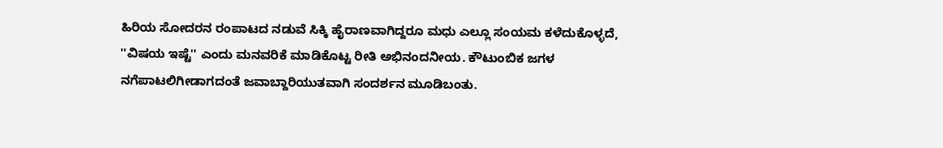ಹಿರಿಯ ಸೋದರನ ರಂಪಾಟದ ನಡುವೆ ಸಿಕ್ಕಿ ಹೈರಾಣವಾಗಿದ್ದರೂ ಮಧು ಎಲ್ಲೂ ಸಂಯಮ ಕಳೆದುಕೊಳ್ಳದೆ, ''ವಿಷಯ ಇಷ್ಟೆ'' ಎಂದು ಮನವರಿಕೆ ಮಾಡಿಕೊಟ್ಟ ರೀತಿ ಅಭಿನಂದನೀಯ. ಕೌಟುಂಬಿಕ ಜಗಳ ನಗೆಪಾಟಲಿಗೀಡಾಗದಂತೆ ಜವಾಬ್ದಾರಿಯುತವಾಗಿ ಸಂದರ್ಶನ ಮೂಡಿಬಂತು.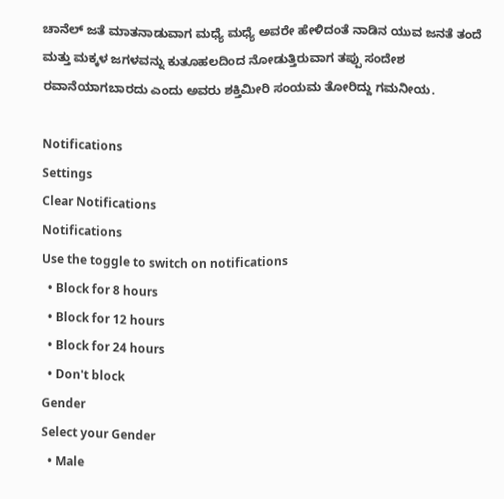ಚಾನೆಲ್ ಜತೆ ಮಾತನಾಡುವಾಗ ಮಧ್ಯೆ ಮಧ್ಯೆ ಅವರೇ ಹೇಳಿದಂತೆ ನಾಡಿನ ಯುವ ಜನತೆ ತಂದೆ ಮತ್ತು ಮಕ್ಕಳ ಜಗಳವನ್ನು ಕುತೂಹಲದಿಂದ ನೋಡುತ್ತಿರುವಾಗ ತಪ್ಪು ಸಂದೇಶ ರವಾನೆಯಾಗಬಾರದು ಎಂದು ಅವರು ಶಕ್ತಿಮೀರಿ ಸಂಯಮ ತೋರಿದ್ದು ಗಮನೀಯ.

Notifications
Settings
Clear Notifications
Notifications
Use the toggle to switch on notifications
  • Block for 8 hours
  • Block for 12 hours
  • Block for 24 hours
  • Don't block
Gender
Select your Gender
  • Male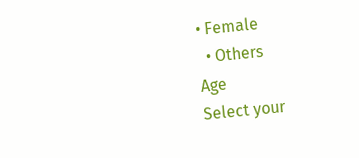• Female
  • Others
Age
Select your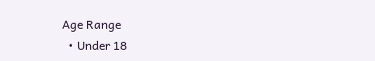Age Range
  • Under 18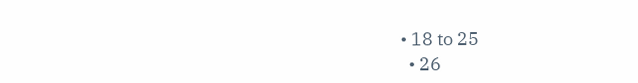• 18 to 25
  • 26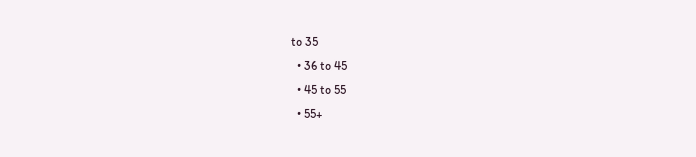to 35
  • 36 to 45
  • 45 to 55
  • 55+